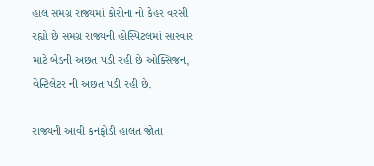હાલ સમગ્ર રાજ્યમાં કોરોના નો કેહર વરસી રહ્યો છે સમગ્ર રાજ્યની હોસ્પિટલમાં સારવાર માટે બેડની અછત પડી રહી છે ઓક્સિજન, વેન્ટિલેટર ની અછત પડી રહી છે.

રાજ્યની આવી કનફોડી હાલત જોતા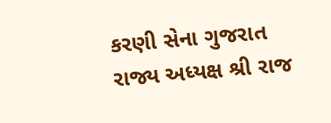કરણી સેના ગુજરાત રાજ્ય અધ્યક્ષ શ્રી રાજ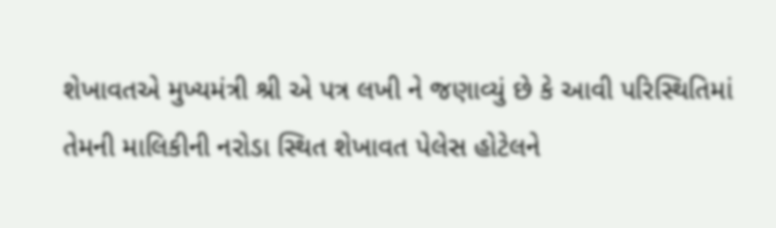શેખાવતએ મુખ્યમંત્રી શ્રી એ પત્ર લખી ને જણાવ્યું છે કે આવી પરિસ્થિતિમાં તેમની માલિકીની નરોડા સ્થિત શેખાવત પેલેસ હોટેલને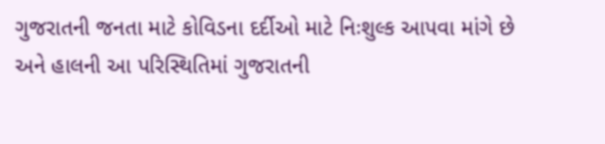ગુજરાતની જનતા માટે કોવિડના દર્દીઓ માટે નિઃશુલ્ક આપવા માંગે છે અને હાલની આ પરિસ્થિતિમાં ગુજરાતની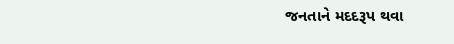જનતાને મદદરૂપ થવા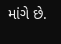માંગે છે.